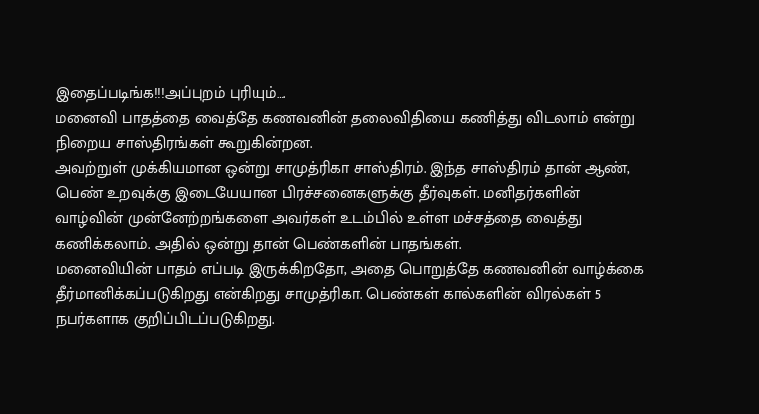இதைப்படிங்க!!!அப்புறம் புரியும்….
மனைவி பாதத்தை வைத்தே கணவனின் தலைவிதியை கணித்து விடலாம் என்று நிறைய சாஸ்திரங்கள் கூறுகின்றன.
அவற்றுள் முக்கியமான ஒன்று சாமுத்ரிகா சாஸ்திரம். இந்த சாஸ்திரம் தான் ஆண், பெண் உறவுக்கு இடையேயான பிரச்சனைகளுக்கு தீர்வுகள். மனிதர்களின் வாழ்வின் முன்னேற்றங்களை அவர்கள் உடம்பில் உள்ள மச்சத்தை வைத்து கணிக்கலாம். அதில் ஒன்று தான் பெண்களின் பாதங்கள்.
மனைவியின் பாதம் எப்படி இருக்கிறதோ, அதை பொறுத்தே கணவனின் வாழ்க்கை தீர்மானிக்கப்படுகிறது என்கிறது சாமுத்ரிகா. பெண்கள் கால்களின் விரல்கள் 5 நபர்களாக குறிப்பிடப்படுகிறது.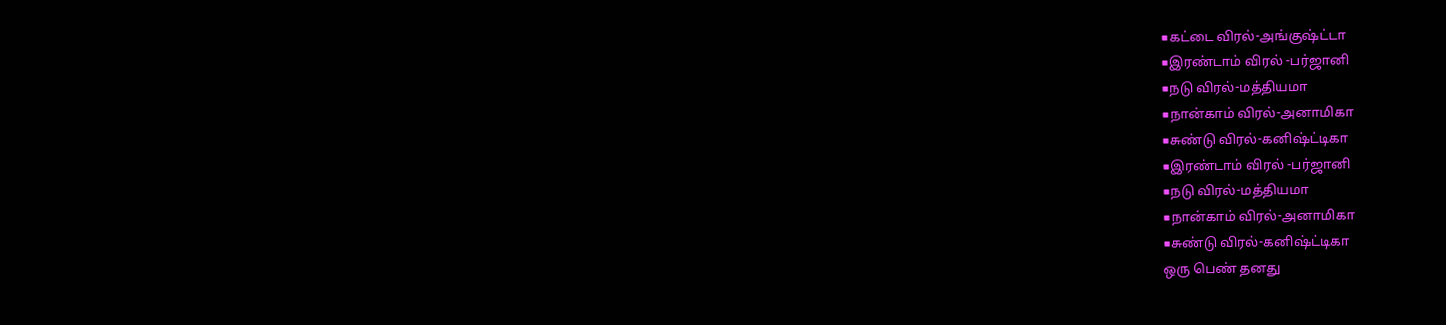■கட்டை விரல்-அங்குஷ்ட்டா
■இரண்டாம் விரல் -பர்ஜானி
■நடு விரல்-மத்தியமா
■நான்காம் விரல்-அனாமிகா
■சுண்டு விரல்-கனிஷ்ட்டிகா
■இரண்டாம் விரல் -பர்ஜானி
■நடு விரல்-மத்தியமா
■நான்காம் விரல்-அனாமிகா
■சுண்டு விரல்-கனிஷ்ட்டிகா
ஒரு பெண் தனது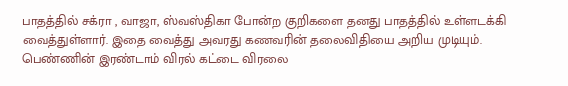பாதத்தில் சக்ரா , வாஜா, ஸ்வஸ்திகா போன்ற குறிகளை தனது பாதத்தில் உள்ளடக்கி வைத்துள்ளார். இதை வைத்து அவரது கணவரின் தலைவிதியை அறிய முடியும்.
பெண்ணின் இரண்டாம் விரல் கட்டை விரலை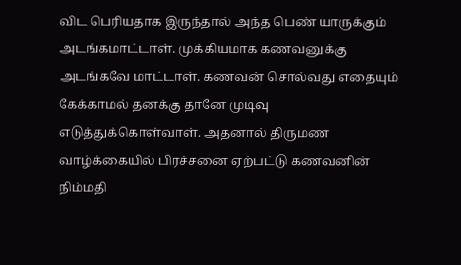விட பெரியதாக இருந்தால் அந்த பெண் யாருக்கும் அடங்கமாட்டாள். முக்கியமாக கணவனுக்கு அடங்கவே மாட்டாள். கணவன் சொல்வது எதையும் கேக்காமல் தனக்கு தானே முடிவு எடுத்துக்கொள்வாள். அதனால் திருமண வாழ்க்கையில் பிரச்சனை ஏற்பட்டு கணவனின் நிம்மதி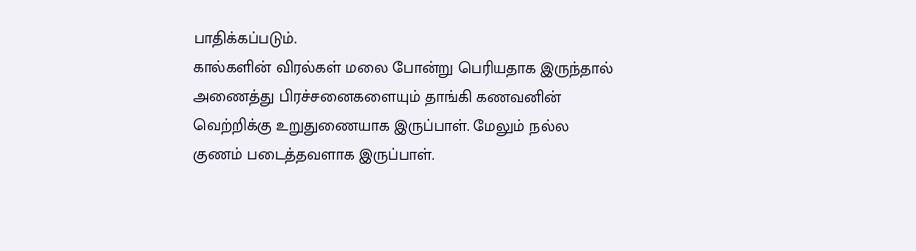பாதிக்கப்படும்.
கால்களின் விரல்கள் மலை போன்று பெரியதாக இருந்தால் அணைத்து பிரச்சனைகளையும் தாங்கி கணவனின் வெற்றிக்கு உறுதுணையாக இருப்பாள். மேலும் நல்ல குணம் படைத்தவளாக இருப்பாள்.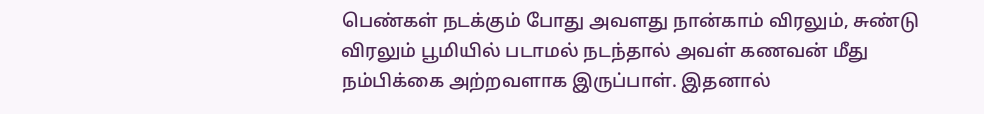பெண்கள் நடக்கும் போது அவளது நான்காம் விரலும், சுண்டு விரலும் பூமியில் படாமல் நடந்தால் அவள் கணவன் மீது நம்பிக்கை அற்றவளாக இருப்பாள். இதனால்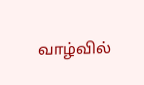வாழ்வில்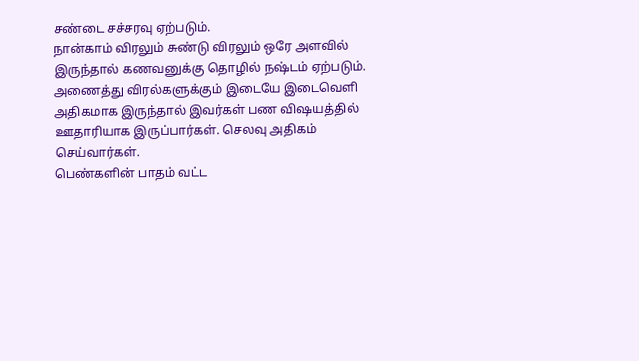சண்டை சச்சரவு ஏற்படும்.
நான்காம் விரலும் சுண்டு விரலும் ஒரே அளவில் இருந்தால் கணவனுக்கு தொழில் நஷ்டம் ஏற்படும்.
அணைத்து விரல்களுக்கும் இடையே இடைவெளி அதிகமாக இருந்தால் இவர்கள் பண விஷயத்தில் ஊதாரியாக இருப்பார்கள். செலவு அதிகம் செய்வார்கள்.
பெண்களின் பாதம் வட்ட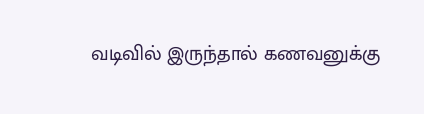வடிவில் இருந்தால் கணவனுக்கு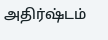அதிர்ஷ்டம்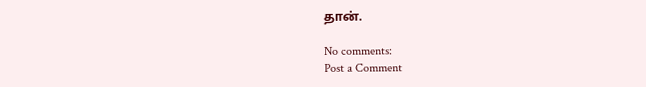தான்.

No comments:
Post a Comment